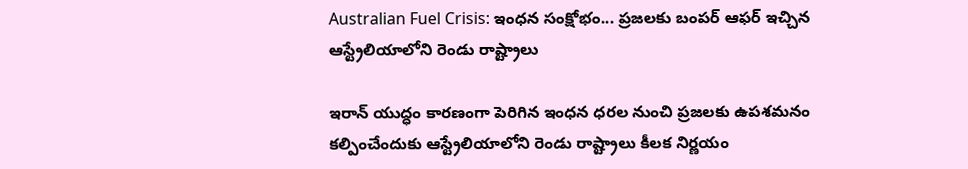Australian Fuel Crisis: ఇంధన సంక్షోభం... ప్రజలకు బంపర్ ఆఫర్ ఇచ్చిన ఆస్ట్రేలియాలోని రెండు రాష్ట్రాలు

ఇరాన్ యుద్ధం కారణంగా పెరిగిన ఇంధన ధరల నుంచి ప్రజలకు ఉపశమనం కల్పించేందుకు ఆస్ట్రేలియాలోని రెండు రాష్ట్రాలు కీలక నిర్ణయం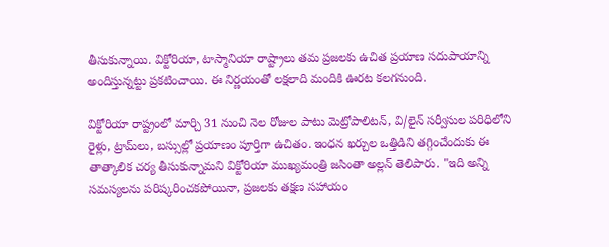తీసుకున్నాయి. విక్టోరియా, టాస్మానియా రాష్ట్రాలు తమ ప్రజలకు ఉచిత ప్రయాణ సదుపాయాన్ని అందిస్తున్నట్టు ప్రకటించాయి. ఈ నిర్ణయంతో లక్షలాది మందికి ఊరట కలగనుంది.

విక్టోరియా రాష్ట్రంలో మార్చి 31 నుంచి నెల రోజుల పాటు మెట్రోపాలిటన్, వి/లైన్ సర్వీసుల పరిధిలోని రైళ్లు, ట్రామ్‌లు, బస్సుల్లో ప్రయాణం పూర్తిగా ఉచితం. ఇంధన ఖర్చుల ఒత్తిడిని తగ్గించేందుకు ఈ తాత్కాలిక చర్య తీసుకున్నామని విక్టోరియా ముఖ్యమంత్రి జసింతా అల్లన్ తెలిపారు. "ఇది అన్ని సమస్యలను పరిష్కరించకపోయినా, ప్రజలకు తక్షణ సహాయం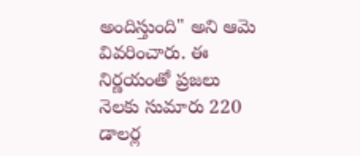అందిస్తుంది" అని ఆమె వివరించారు. ఈ నిర్ణయంతో ప్రజలు నెలకు సుమారు 220 డాలర్ల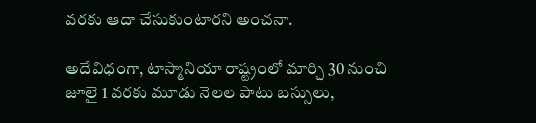వరకు ఆదా చేసుకుంటారని అంచనా.

అదేవిధంగా, టాస్మానియా రాష్ట్రంలో మార్చి 30 నుంచి జూలై 1 వరకు మూడు నెలల పాటు బస్సులు,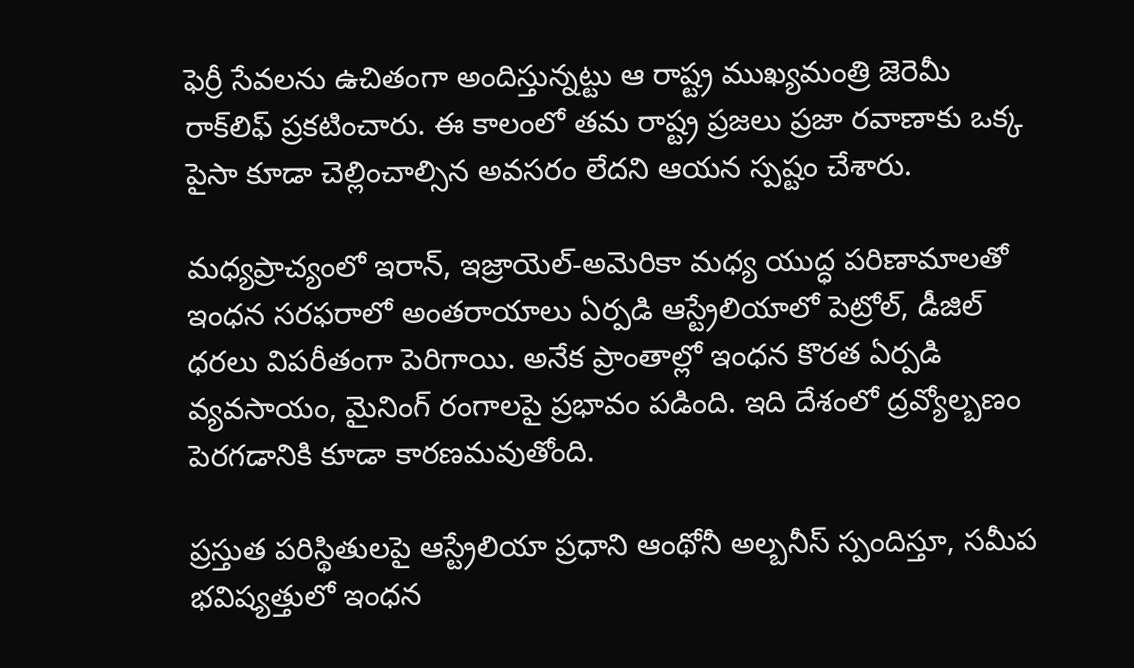ఫెర్రీ సేవలను ఉచితంగా అందిస్తున్నట్టు ఆ రాష్ట్ర ముఖ్యమంత్రి జెరెమీ రాక్‌లిఫ్ ప్రకటించారు. ఈ కాలంలో తమ రాష్ట్ర ప్రజలు ప్రజా రవాణాకు ఒక్క పైసా కూడా చెల్లించాల్సిన అవసరం లేదని ఆయన స్పష్టం చేశారు.

మధ్యప్రాచ్యంలో ఇరాన్, ఇజ్రాయెల్-అమెరికా మధ్య యుద్ధ పరిణామాలతో ఇంధన సరఫరాలో అంతరాయాలు ఏర్పడి ఆస్ట్రేలియాలో పెట్రోల్, డీజిల్ ధరలు విపరీతంగా పెరిగాయి. అనేక ప్రాంతాల్లో ఇంధన కొరత ఏర్పడి వ్యవసాయం, మైనింగ్ రంగాలపై ప్రభావం పడింది. ఇది దేశంలో ద్రవ్యోల్బణం పెరగడానికి కూడా కారణమవుతోంది.

ప్రస్తుత పరిస్థితులపై ఆస్ట్రేలియా ప్రధాని ఆంథోనీ అల్బనీస్ స్పందిస్తూ, సమీప భవిష్యత్తులో ఇంధన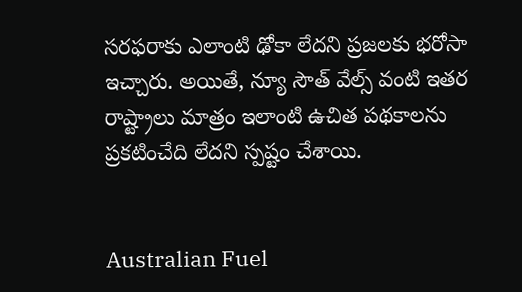సరఫరాకు ఎలాంటి ఢోకా లేదని ప్రజలకు భరోసా ఇచ్చారు. అయితే, న్యూ సౌత్ వేల్స్ వంటి ఇతర రాష్ట్రాలు మాత్రం ఇలాంటి ఉచిత పథకాలను ప్రకటించేది లేదని స్పష్టం చేశాయి.


Australian Fuel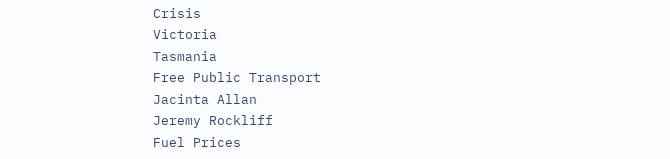Crisis
Victoria
Tasmania
Free Public Transport
Jacinta Allan
Jeremy Rockliff
Fuel Prices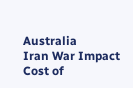Australia
Iran War Impact
Cost of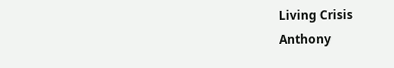Living Crisis
Anthony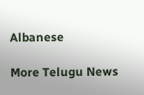Albanese

More Telugu News